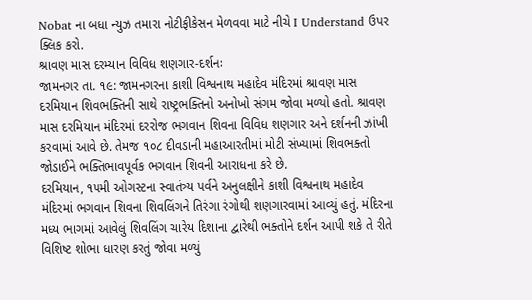Nobat ના બધા ન્યુઝ તમારા નોટીફીકેસન મેળવવા માટે નીચે I Understand ઉપર ક્લિક કરો.
શ્રાવણ માસ દરમ્યાન વિવિધ શણગાર-દર્શનઃ
જામનગર તા. ૧૯: જામનગરના કાશી વિશ્વનાથ મહાદેવ મંદિરમાં શ્રાવણ માસ દરમિયાન શિવભક્તિની સાથે રાષ્ટ્રભક્તિનો અનોખો સંગમ જોવા મળ્યો હતો. શ્રાવણ માસ દરમિયાન મંદિરમાં દરરોજ ભગવાન શિવના વિવિધ શણગાર અને દર્શનની ઝાંખી કરવામાં આવે છે. તેમજ ૧૦૮ દીવડાની મહાઆરતીમાં મોટી સંખ્યામાં શિવભક્તો જોડાઈને ભક્તિભાવપૂર્વક ભગવાન શિવની આરાધના કરે છે.
દરમિયાન, ૧૫મી ઓગસ્ટના સ્વાતંત્ર્ય પર્વને અનુલક્ષીને કાશી વિશ્વનાથ મહાદેવ મંદિરમાં ભગવાન શિવના શિવલિંગને તિરંગા રંગોથી શણગારવામાં આવ્યું હતું. મંદિરના મધ્ય ભાગમાં આવેલું શિવલિંગ ચારેય દિશાના દ્વારેથી ભક્તોને દર્શન આપી શકે તે રીતે વિશિષ્ટ શોભા ધારણ કરતું જોવા મળ્યું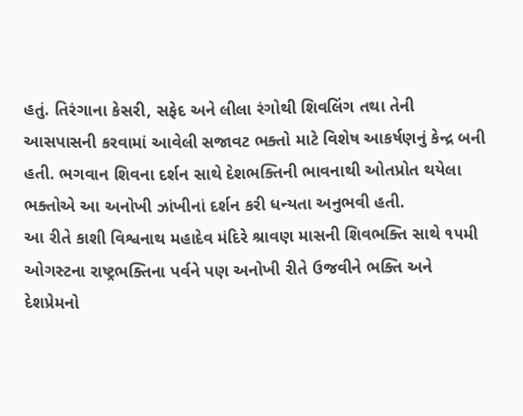હતું. તિરંગાના કેસરી, સફેદ અને લીલા રંગોથી શિવલિંગ તથા તેની આસપાસની કરવામાં આવેલી સજાવટ ભક્તો માટે વિશેષ આકર્ષણનું કેન્દ્ર બની હતી. ભગવાન શિવના દર્શન સાથે દેશભક્તિની ભાવનાથી ઓતપ્રોત થયેલા ભક્તોએ આ અનોખી ઝાંખીનાં દર્શન કરી ધન્યતા અનુભવી હતી.
આ રીતે કાશી વિશ્વનાથ મહાદેવ મંદિરે શ્રાવણ માસની શિવભક્તિ સાથે ૧૫મી ઓગસ્ટના રાષ્ટ્રભક્તિના પર્વને પણ અનોખી રીતે ઉજવીને ભક્તિ અને દેશપ્રેમનો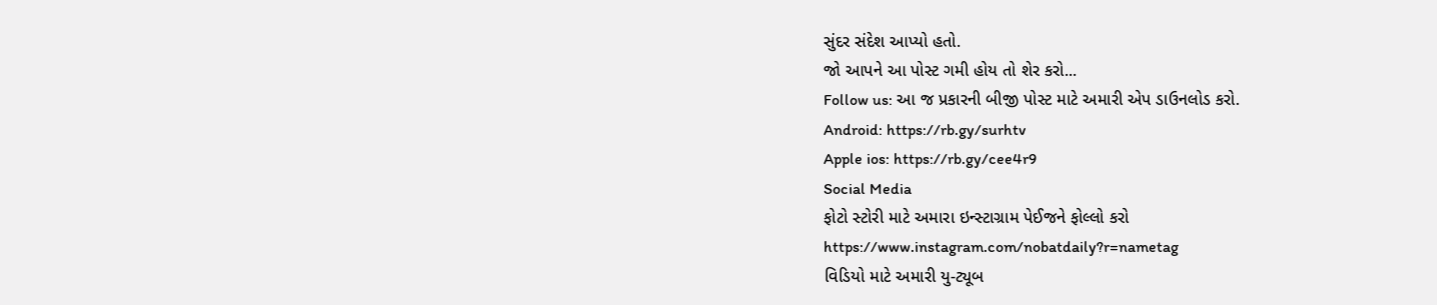સુંદર સંદેશ આપ્યો હતો.
જો આપને આ પોસ્ટ ગમી હોય તો શેર કરો...
Follow us: આ જ પ્રકારની બીજી પોસ્ટ માટે અમારી એપ ડાઉનલોડ કરો.
Android: https://rb.gy/surhtv
Apple ios: https://rb.gy/cee4r9
Social Media
ફોટો સ્ટોરી માટે અમારા ઇન્સ્ટાગ્રામ પેઈજને ફોલ્લો કરો
https://www.instagram.com/nobatdaily?r=nametag
વિડિયો માટે અમારી યુ-ટ્યૂબ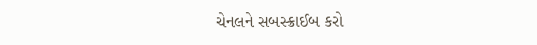ચેનલને સબસ્ક્રાઈબ કરો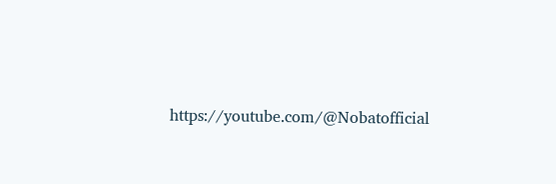https://youtube.com/@Nobatofficial